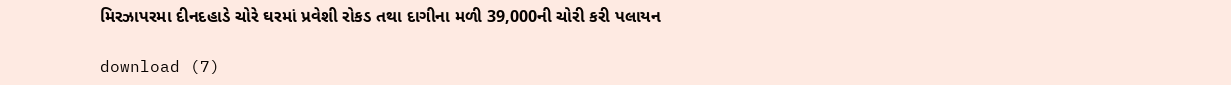મિરઝાપરમા દીનદહાડે ચોરે ઘરમાં પ્રવેશી રોકડ તથા દાગીના મળી 39,000ની ચોરી કરી પલાયન

download (7)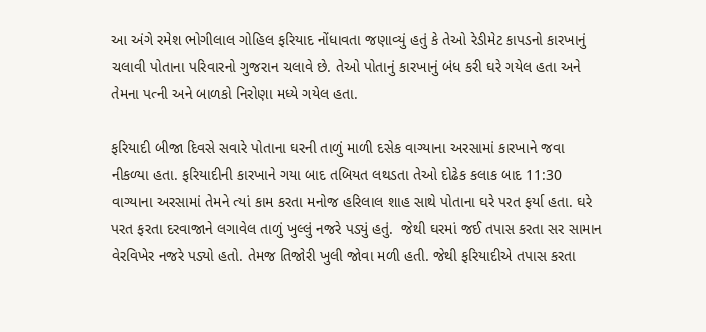આ અંગે રમેશ ભોગીલાલ ગોહિલ ફરિયાદ નોંધાવતા જણાવ્યું હતું કે તેઓ રેડીમેટ કાપડનો કારખાનું ચલાવી પોતાના પરિવારનો ગુજરાન ચલાવે છે. તેઓ પોતાનું કારખાનું બંધ કરી ઘરે ગયેલ હતા અને તેમના પત્ની અને બાળકો નિરોણા મધ્યે ગયેલ હતા.

ફરિયાદી બીજા દિવસે સવારે પોતાના ઘરની તાળું માળી દસેક વાગ્યાના અરસામાં કારખાને જવા નીકળ્યા હતા. ફરિયાદીની કારખાને ગયા બાદ તબિયત લથડતા તેઓ દોઢેક કલાક બાદ 11:30 વાગ્યાના અરસામાં તેમને ત્યાં કામ કરતા મનોજ હરિલાલ શાહ સાથે પોતાના ઘરે પરત ફર્યા હતા. ઘરે પરત ફરતા દરવાજાને લગાવેલ તાળું ખુલ્લું નજરે પડ્યું હતું.  જેથી ઘરમાં જઈ તપાસ કરતા સર સામાન વેરવિખેર નજરે પડ્યો હતો. તેમજ તિજોરી ખુલી જોવા મળી હતી. જેથી ફરિયાદીએ તપાસ કરતા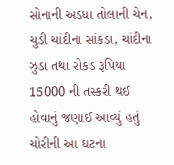સોનાની અડધા તોલાની ચેન, ચુડી ચાંદીના સાંકડા, ચાંદીના ઝુડા તથા રોકડ રૂપિયા 15000 ની તસ્કરી થઈ હોવાનું જણાઈ આવ્યું હતું ચોરીની આ ઘટના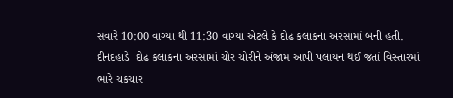સવારે 10:00 વાગ્યા થી 11:30 વાગ્યા એટલે કે દોઢ કલાકના અરસામાં બની હતી. દીનદહાડે  દોઢ કલાકના અરસામાં ચોર ચોરીને અંજામ આપી પલાયન થઈ જતાં વિસ્તારમાં ભારે ચકચાર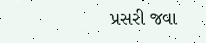પ્રસરી જવા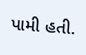પામી હતી.